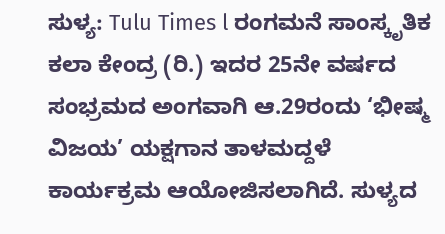ಸುಳ್ಯ: Tulu Times l ರಂಗಮನೆ ಸಾಂಸ್ಕೃತಿಕ ಕಲಾ ಕೇಂದ್ರ (ರಿ.) ಇದರ 25ನೇ ವರ್ಷದ ಸಂಭ್ರಮದ ಅಂಗವಾಗಿ ಆ.29ರಂದು ‘ಭೀಷ್ಮ ವಿಜಯ’ ಯಕ್ಷಗಾನ ತಾಳಮದ್ದಳೆ ಕಾರ್ಯಕ್ರಮ ಆಯೋಜಿಸಲಾಗಿದೆ. ಸುಳ್ಯದ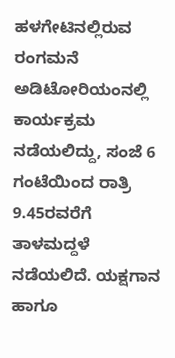ಹಳಗೇಟಿನಲ್ಲಿರುವ ರಂಗಮನೆ ಅಡಿಟೋರಿಯಂನಲ್ಲಿ ಕಾರ್ಯಕ್ರಮ ನಡೆಯಲಿದ್ದು, ಸಂಜೆ 6 ಗಂಟೆಯಿಂದ ರಾತ್ರಿ 9.45ರವರೆಗೆ ತಾಳಮದ್ದಳೆ ನಡೆಯಲಿದೆ. ಯಕ್ಷಗಾನ ಹಾಗೂ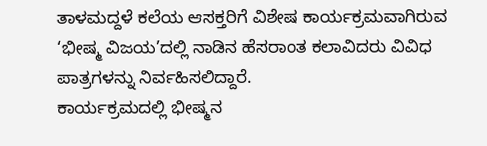ತಾಳಮದ್ದಳೆ ಕಲೆಯ ಆಸಕ್ತರಿಗೆ ವಿಶೇಷ ಕಾರ್ಯಕ್ರಮವಾಗಿರುವ ‘ಭೀಷ್ಮ ವಿಜಯ’ದಲ್ಲಿ ನಾಡಿನ ಹೆಸರಾಂತ ಕಲಾವಿದರು ವಿವಿಧ ಪಾತ್ರಗಳನ್ನು ನಿರ್ವಹಿಸಲಿದ್ದಾರೆ.
ಕಾರ್ಯಕ್ರಮದಲ್ಲಿ ಭೀಷ್ಮನ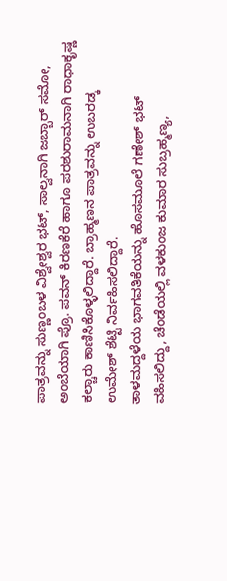ಪಾತ್ರವನ್ನು ಸುಣ್ಣಂಬಳ ವಿಶ್ವೇಶ್ವರ ಭಟ್, ಸಾಲ್ವನಾಗಿ ಜಬ್ಬಾರ್ ಸಮೋ, ಅಂಬೆಯಾಗಿ ಪ್ರೊ. ಪವನ್ ಕಿರಣಕೆರೆ ಹಾಗೂ ಪರಶುರಾಮನಾಗಿ ರಾಧಾಕೃಷ್ಣ ಕಲ್ಚಾರು ಕಾಣಿಸಿಕೊಳ್ಳಲಿದ್ದಾರೆ. ಬ್ರಾಹ್ಮಣನ ಪಾತ್ರವನ್ನು ಉಬರಡ್ಕ ಉಮೇಶ್ ಶೆಟ್ಟಿ ನಿರ್ವಹಿಸಲಿದ್ದಾರೆ.
ತಾಳಮದ್ದಳೆಯ ಭಾಗವತಿಕೆಯನ್ನು ಹೊಸಮೂಲೆ ಗಣೇಶ್ ಭಟ್ ವಹಿಸಲಿದ್ದು, ಚೆಂಡೆಯಲ್ಲಿ ವಳಕುಂಜ ಕುಮಾರ ಸುಬ್ರಹ್ಮಣ್ಯ,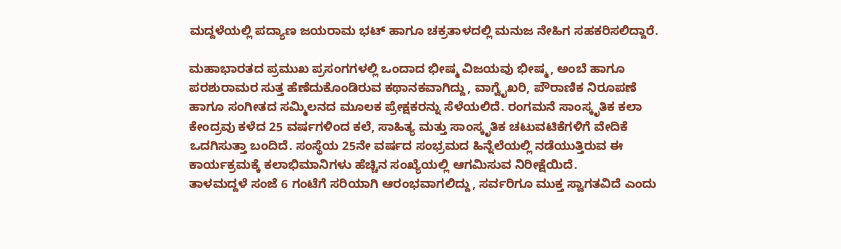ಮದ್ದಳೆಯಲ್ಲಿ ಪದ್ಯಾಣ ಜಯರಾಮ ಭಟ್ ಹಾಗೂ ಚಕ್ರತಾಳದಲ್ಲಿ ಮನುಜ ನೇಹಿಗ ಸಹಕರಿಸಲಿದ್ದಾರೆ.

ಮಹಾಭಾರತದ ಪ್ರಮುಖ ಪ್ರಸಂಗಗಳಲ್ಲಿ ಒಂದಾದ ಭೀಷ್ಮ ವಿಜಯವು ಭೀಷ್ಮ, ಅಂಬೆ ಹಾಗೂ ಪರಶುರಾಮರ ಸುತ್ತ ಹೆಣೆದುಕೊಂಡಿರುವ ಕಥಾನಕವಾಗಿದ್ದು, ವಾಗ್ವೈಖರಿ, ಪೌರಾಣಿಕ ನಿರೂಪಣೆ ಹಾಗೂ ಸಂಗೀತದ ಸಮ್ಮಿಲನದ ಮೂಲಕ ಪ್ರೇಕ್ಷಕರನ್ನು ಸೆಳೆಯಲಿದೆ. ರಂಗಮನೆ ಸಾಂಸ್ಕೃತಿಕ ಕಲಾ ಕೇಂದ್ರವು ಕಳೆದ 25 ವರ್ಷಗಳಿಂದ ಕಲೆ, ಸಾಹಿತ್ಯ ಮತ್ತು ಸಾಂಸ್ಕೃತಿಕ ಚಟುವಟಿಕೆಗಳಿಗೆ ವೇದಿಕೆ ಒದಗಿಸುತ್ತಾ ಬಂದಿದೆ. ಸಂಸ್ಥೆಯ 25ನೇ ವರ್ಷದ ಸಂಭ್ರಮದ ಹಿನ್ನೆಲೆಯಲ್ಲಿ ನಡೆಯುತ್ತಿರುವ ಈ ಕಾರ್ಯಕ್ರಮಕ್ಕೆ ಕಲಾಭಿಮಾನಿಗಳು ಹೆಚ್ಚಿನ ಸಂಖ್ಯೆಯಲ್ಲಿ ಆಗಮಿಸುವ ನಿರೀಕ್ಷೆಯಿದೆ.
ತಾಳಮದ್ದಳೆ ಸಂಜೆ 6 ಗಂಟೆಗೆ ಸರಿಯಾಗಿ ಆರಂಭವಾಗಲಿದ್ದು, ಸರ್ವರಿಗೂ ಮುಕ್ತ ಸ್ವಾಗತವಿದೆ ಎಂದು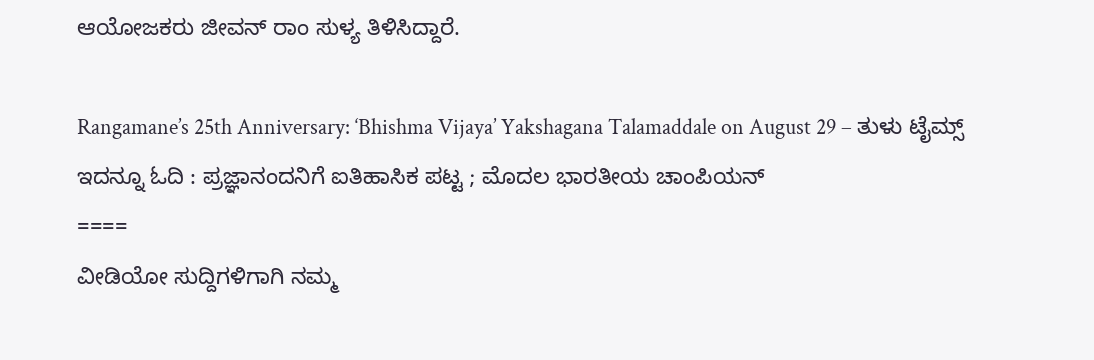ಆಯೋಜಕರು ಜೀವನ್ ರಾಂ ಸುಳ್ಯ ತಿಳಿಸಿದ್ದಾರೆ.

Rangamane’s 25th Anniversary: ‘Bhishma Vijaya’ Yakshagana Talamaddale on August 29 – ತುಳು ಟೈಮ್ಸ್
ಇದನ್ನೂ ಓದಿ : ಪ್ರಜ್ಞಾನಂದನಿಗೆ ಐತಿಹಾಸಿಕ ಪಟ್ಟ ; ಮೊದಲ ಭಾರತೀಯ ಚಾಂಪಿಯನ್
====
ವೀಡಿಯೋ ಸುದ್ದಿಗಳಿಗಾಗಿ ನಮ್ಮ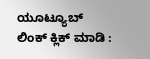ಯೂಟ್ಯೂಬ್ ಲಿಂಕ್ ಕ್ಲಿಕ್ ಮಾಡಿ :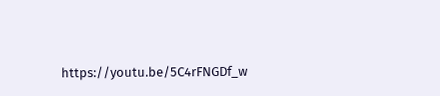https://youtu.be/5C4rFNGDf_w